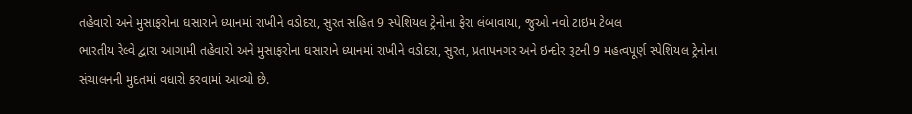તહેવારો અને મુસાફરોના ઘસારાને ધ્યાનમાં રાખીને વડોદરા, સુરત સહિત 9 સ્પેશિયલ ટ્રેનોના ફેરા લંબાવાયા, જુઓ નવો ટાઇમ ટેબલ
ભારતીય રેલ્વે દ્વારા આગામી તહેવારો અને મુસાફરોના ઘસારાને ધ્યાનમાં રાખીને વડોદરા, સુરત, પ્રતાપનગર અને ઇન્દોર રૂટની 9 મહત્વપૂર્ણ સ્પેશિયલ ટ્રેનોના સંચાલનની મુદતમાં વધારો કરવામાં આવ્યો છે.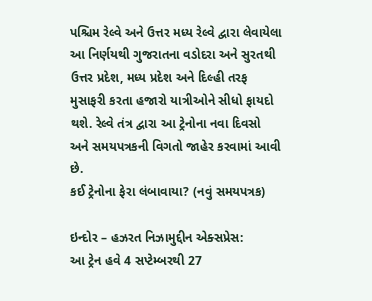પશ્ચિમ રેલ્વે અને ઉત્તર મધ્ય રેલ્વે દ્વારા લેવાયેલા આ નિર્ણયથી ગુજરાતના વડોદરા અને સુરતથી ઉત્તર પ્રદેશ, મધ્ય પ્રદેશ અને દિલ્હી તરફ મુસાફરી કરતા હજારો યાત્રીઓને સીધો ફાયદો થશે. રેલ્વે તંત્ર દ્વારા આ ટ્રેનોના નવા દિવસો અને સમયપત્રકની વિગતો જાહેર કરવામાં આવી છે.
કઈ ટ્રેનોના ફેરા લંબાવાયા? (નવું સમયપત્રક)

ઇન્દોર – હઝરત નિઝામુદ્દીન એક્સપ્રેસ:
આ ટ્રેન હવે 4 સપ્ટેમ્બરથી 27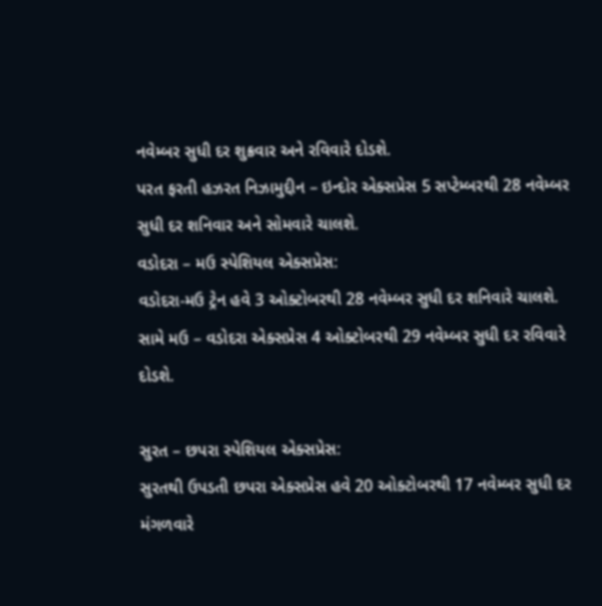નવેમ્બર સુધી દર શુક્રવાર અને રવિવારે દોડશે.
પરત ફરતી હઝરત નિઝામુદ્દીન – ઇન્દોર એક્સપ્રેસ 5 સપ્ટેમ્બરથી 28 નવેમ્બર સુધી દર શનિવાર અને સોમવારે ચાલશે.
વડોદરા – મઉ સ્પેશિયલ એક્સપ્રેસ:
વડોદરા-મઉ ટ્રેન હવે 3 ઓક્ટોબરથી 28 નવેમ્બર સુધી દર શનિવારે ચાલશે.
સામે મઉ – વડોદરા એક્સપ્રેસ 4 ઓક્ટોબરથી 29 નવેમ્બર સુધી દર રવિવારે દોડશે.

સુરત – છપરા સ્પેશિયલ એક્સપ્રેસ:
સુરતથી ઉપડતી છપરા એક્સપ્રેસ હવે 20 ઓક્ટોબરથી 17 નવેમ્બર સુધી દર મંગળવારે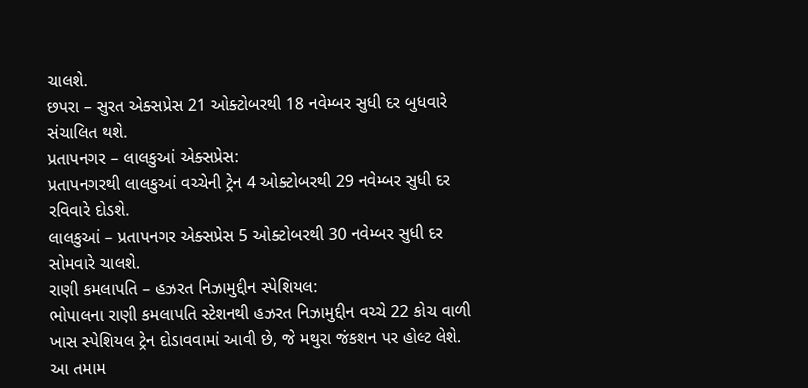ચાલશે.
છપરા – સુરત એક્સપ્રેસ 21 ઓક્ટોબરથી 18 નવેમ્બર સુધી દર બુધવારે સંચાલિત થશે.
પ્રતાપનગર – લાલકુઆં એક્સપ્રેસ:
પ્રતાપનગરથી લાલકુઆં વચ્ચેની ટ્રેન 4 ઓક્ટોબરથી 29 નવેમ્બર સુધી દર રવિવારે દોડશે.
લાલકુઆં – પ્રતાપનગર એક્સપ્રેસ 5 ઓક્ટોબરથી 30 નવેમ્બર સુધી દર સોમવારે ચાલશે.
રાણી કમલાપતિ – હઝરત નિઝામુદ્દીન સ્પેશિયલ:
ભોપાલના રાણી કમલાપતિ સ્ટેશનથી હઝરત નિઝામુદ્દીન વચ્ચે 22 કોચ વાળી ખાસ સ્પેશિયલ ટ્રેન દોડાવવામાં આવી છે, જે મથુરા જંકશન પર હોલ્ટ લેશે.
આ તમામ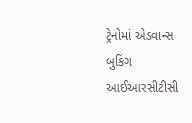ટ્રેનોમાં એડવાન્સ બુકિંગ આઈઆરસીટીસી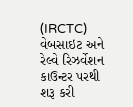(IRCTC) વેબસાઇટ અને રેલ્વે રિઝર્વેશન કાઉન્ટર પરથી શરૂ કરી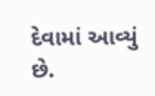દેવામાં આવ્યું છે.